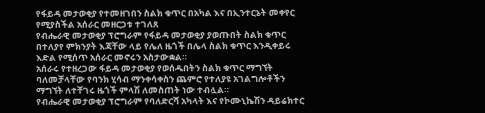የፋይዳ መታወቂያ የተመዘገበን ስልክ ቁጥር በአካል እና በኢንተርኔት መቀየር የሚያስችል አሰራር መዘርጋቱ ተገለጸ
የብሔራዊ መታወቂያ ፕሮግራም የፋይዳ መታወቂያ ያወጡበት ስልክ ቁጥር በተለያየ ምክንያት እጃቸው ላይ የሌለ ዜጎች በሌላ ስልክ ቁጥር እንዲቀይሩ እድል የሚሰጥ አሰራር መኖሩን አስታውቋል።
አሰራሩ የተዘረጋው ፋይዳ መታወቂያ የወሰዱበትን ስልክ ቁጥር ማግኘት ባለመቻላቸው የባንክ ሂሳብ ማንቀሳቀስን ጨምሮ የተለያዩ አገልግሎቶችን ማግኘት ለተቸገሩ ዜጎች ምላሽ ለመስጠት ነው ተብሏል።
የብሔራዊ መታወቂያ ፕሮግራም የባለድርሻ አካላት እና የኮሙኒኬሽን ዳይሬክተር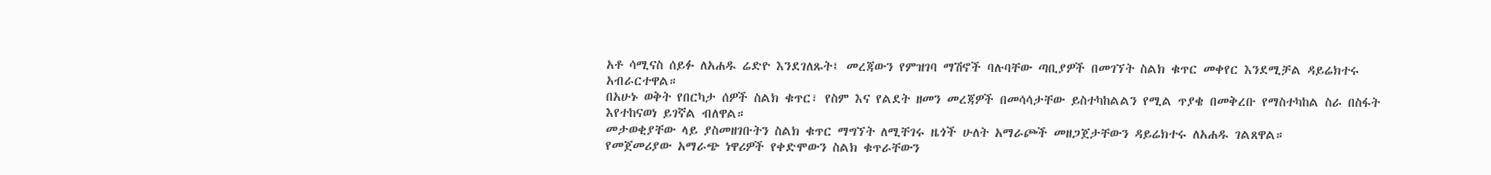አቶ ሳሚናስ ሰይፉ ለአሐዱ ሬድዮ እንደገለጹት፤ መረጃውን የምዝገባ ማሽኖች ባሉባቸው ጣቢያዎች በመገኘት ስልክ ቁጥር መቀየር እንደሚቻል ዳይሬክተሩ አብራርተዋል።
በአሁኑ ወቅት የበርካታ ሰዎች ስልክ ቁጥር፣ የስም እና የልደት ዘመን መረጃዎች በመሳሳታቸው ይስተካከልልን የሚል ጥያቄ በመቅረቡ የማስተካከል ስራ በስፋት እየተከናወነ ይገኛል ብለዋል።
መታወቂያቸው ላይ ያስመዘገቡትን ስልክ ቁጥር ማግኘት ለሚቸገሩ ዜጎች ሁለት አማራጮች መዘጋጀታቸውን ዳይሬክተሩ ለአሐዱ ገልጸዋል።
የመጀመሪያው አማራጭ ነዋሪዎች የቀድሞውን ስልክ ቁጥራቸውን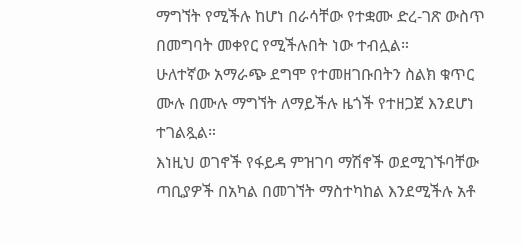ማግኘት የሚችሉ ከሆነ በራሳቸው የተቋሙ ድረ-ገጽ ውስጥ በመግባት መቀየር የሚችሉበት ነው ተብሏል።
ሁለተኛው አማራጭ ደግሞ የተመዘገቡበትን ስልክ ቁጥር ሙሉ በሙሉ ማግኘት ለማይችሉ ዜጎች የተዘጋጀ እንደሆነ ተገልጿል።
እነዚህ ወገኖች የፋይዳ ምዝገባ ማሽኖች ወደሚገኙባቸው ጣቢያዎች በአካል በመገኘት ማስተካከል እንደሚችሉ አቶ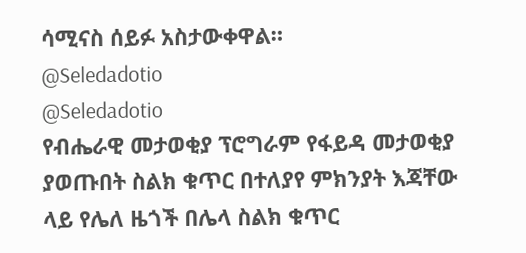ሳሚናስ ሰይፉ አስታውቀዋል።
@Seledadotio
@Seledadotio
የብሔራዊ መታወቂያ ፕሮግራም የፋይዳ መታወቂያ ያወጡበት ስልክ ቁጥር በተለያየ ምክንያት እጃቸው ላይ የሌለ ዜጎች በሌላ ስልክ ቁጥር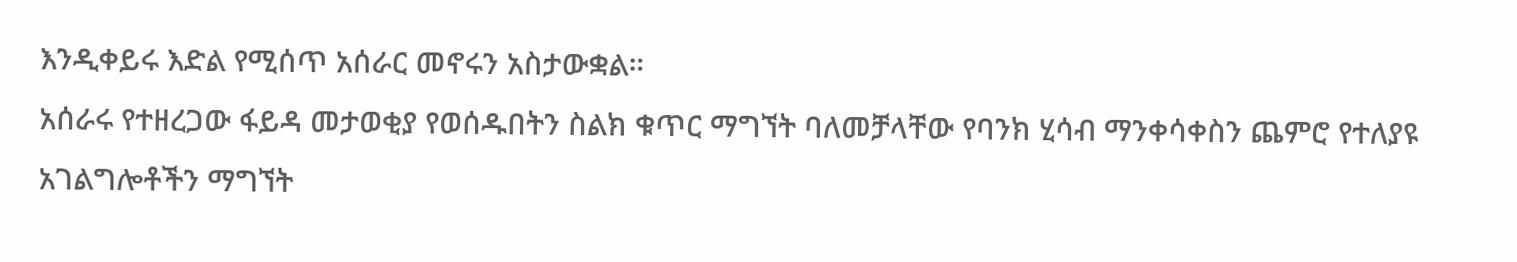እንዲቀይሩ እድል የሚሰጥ አሰራር መኖሩን አስታውቋል።
አሰራሩ የተዘረጋው ፋይዳ መታወቂያ የወሰዱበትን ስልክ ቁጥር ማግኘት ባለመቻላቸው የባንክ ሂሳብ ማንቀሳቀስን ጨምሮ የተለያዩ አገልግሎቶችን ማግኘት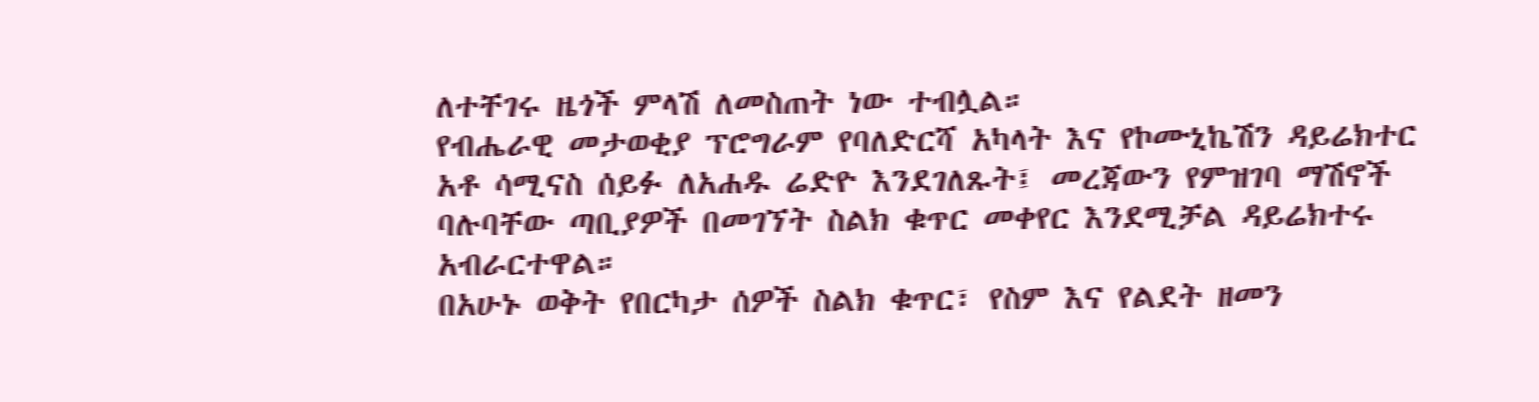ለተቸገሩ ዜጎች ምላሽ ለመስጠት ነው ተብሏል።
የብሔራዊ መታወቂያ ፕሮግራም የባለድርሻ አካላት እና የኮሙኒኬሽን ዳይሬክተር አቶ ሳሚናስ ሰይፉ ለአሐዱ ሬድዮ እንደገለጹት፤ መረጃውን የምዝገባ ማሽኖች ባሉባቸው ጣቢያዎች በመገኘት ስልክ ቁጥር መቀየር እንደሚቻል ዳይሬክተሩ አብራርተዋል።
በአሁኑ ወቅት የበርካታ ሰዎች ስልክ ቁጥር፣ የስም እና የልደት ዘመን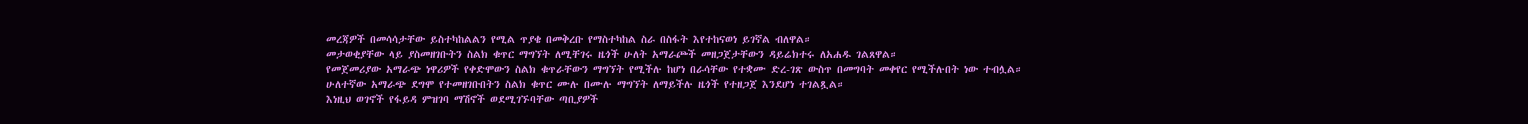መረጃዎች በመሳሳታቸው ይስተካከልልን የሚል ጥያቄ በመቅረቡ የማስተካከል ስራ በስፋት እየተከናወነ ይገኛል ብለዋል።
መታወቂያቸው ላይ ያስመዘገቡትን ስልክ ቁጥር ማግኘት ለሚቸገሩ ዜጎች ሁለት አማራጮች መዘጋጀታቸውን ዳይሬክተሩ ለአሐዱ ገልጸዋል።
የመጀመሪያው አማራጭ ነዋሪዎች የቀድሞውን ስልክ ቁጥራቸውን ማግኘት የሚችሉ ከሆነ በራሳቸው የተቋሙ ድረ-ገጽ ውስጥ በመግባት መቀየር የሚችሉበት ነው ተብሏል።
ሁለተኛው አማራጭ ደግሞ የተመዘገቡበትን ስልክ ቁጥር ሙሉ በሙሉ ማግኘት ለማይችሉ ዜጎች የተዘጋጀ እንደሆነ ተገልጿል።
እነዚህ ወገኖች የፋይዳ ምዝገባ ማሽኖች ወደሚገኙባቸው ጣቢያዎች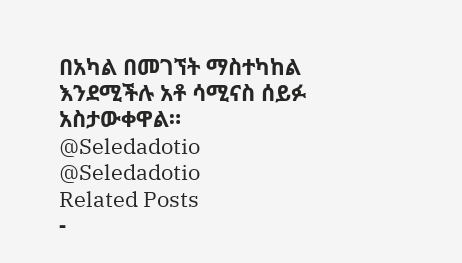በአካል በመገኘት ማስተካከል እንደሚችሉ አቶ ሳሚናስ ሰይፉ አስታውቀዋል።
@Seledadotio
@Seledadotio
Related Posts
-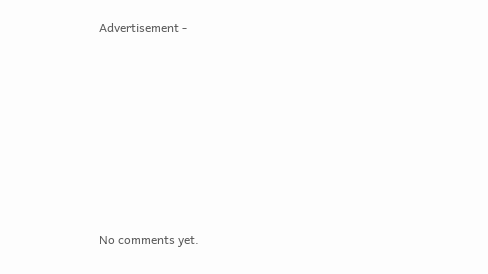Advertisement -








No comments yet.